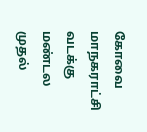கோவை மாநகராட்சி வடக்கு மண்டல முதல்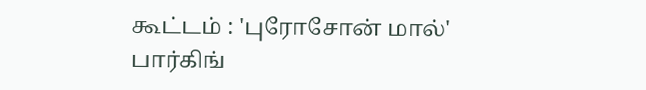கூட்டம் : 'புரோசோன் மால்' பார்கிங்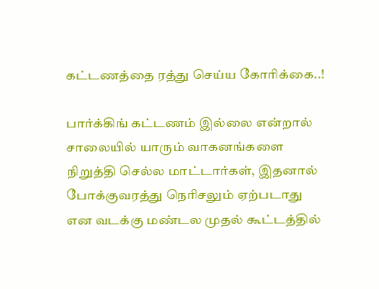கட்டணத்தை ரத்து செய்ய கோரிக்கை..!

பார்க்கிங் கட்டணம் இல்லை என்றால் சாலையில் யாரும் வாகனங்களை நிறுத்தி செல்ல மாட்டார்கள், இதனால் போக்குவரத்து நெரிசலும் ஏற்படாது என வடக்கு மண்டல முதல் கூட்டத்தில்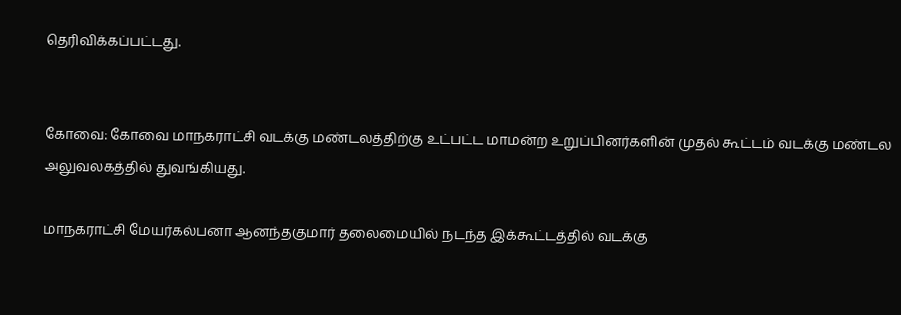தெரிவிக்கப்பட்டது.


கோவை: கோவை மாநகராட்சி வடக்கு மண்டலத்திற்கு உட்பட்ட மாமன்ற உறுப்பினர்களின் முதல் கூட்டம் வடக்கு மண்டல அலுவலகத்தில் துவங்கியது.

மாநகராட்சி மேயர்கல்பனா ஆனந்தகுமார் தலைமையில் நடந்த இக்கூட்டத்தில் வடக்கு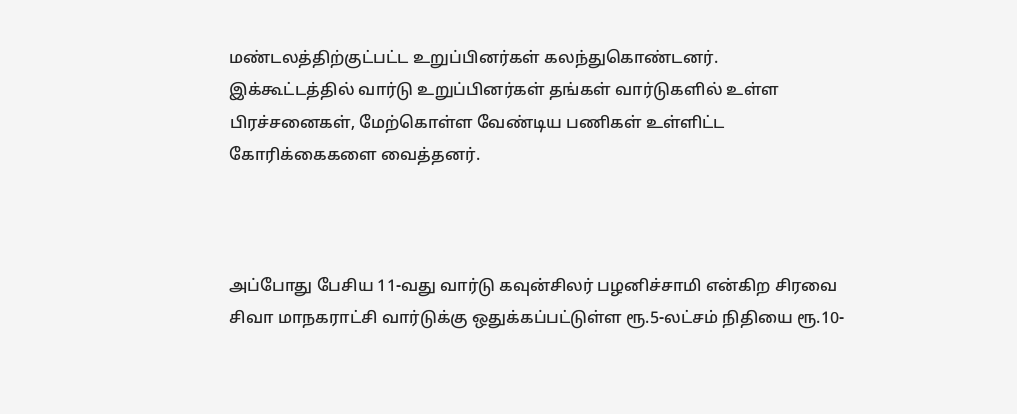மண்டலத்திற்குட்பட்ட உறுப்பினர்கள் கலந்துகொண்டனர். இக்கூட்டத்தில் வார்டு உறுப்பினர்கள் தங்கள் வார்டுகளில் உள்ள பிரச்சனைகள், மேற்கொள்ள வேண்டிய பணிகள் உள்ளிட்ட கோரிக்கைகளை வைத்தனர்.



அப்போது பேசிய 11-வது வார்டு கவுன்சிலர் பழனிச்சாமி என்கிற சிரவை சிவா மாநகராட்சி வார்டுக்கு ஒதுக்கப்பட்டுள்ள ரூ.5-லட்சம் நிதியை ரூ.10-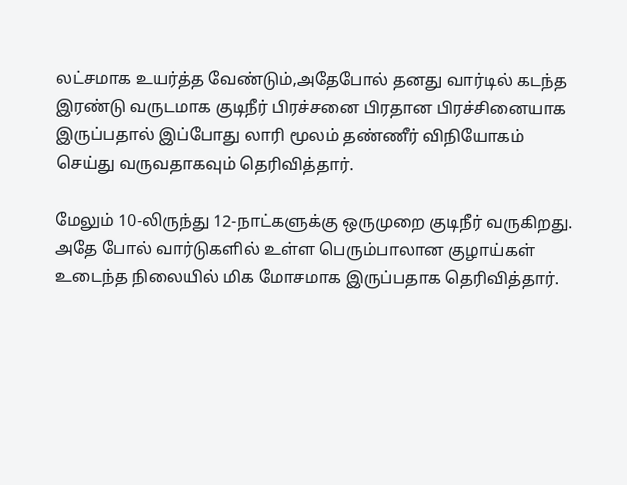லட்சமாக உயர்த்த வேண்டும்,அதேபோல் தனது வார்டில் கடந்த இரண்டு வருடமாக குடிநீர் பிரச்சனை பிரதான பிரச்சினையாக இருப்பதால் இப்போது லாரி மூலம் தண்ணீர் விநியோகம் செய்து வருவதாகவும் தெரிவித்தார்.

மேலும் 10-லிருந்து 12-நாட்களுக்கு ஒருமுறை குடிநீர் வருகிறது. அதே போல் வார்டுகளில் உள்ள பெரும்பாலான குழாய்கள் உடைந்த நிலையில் மிக மோசமாக இருப்பதாக தெரிவித்தார்.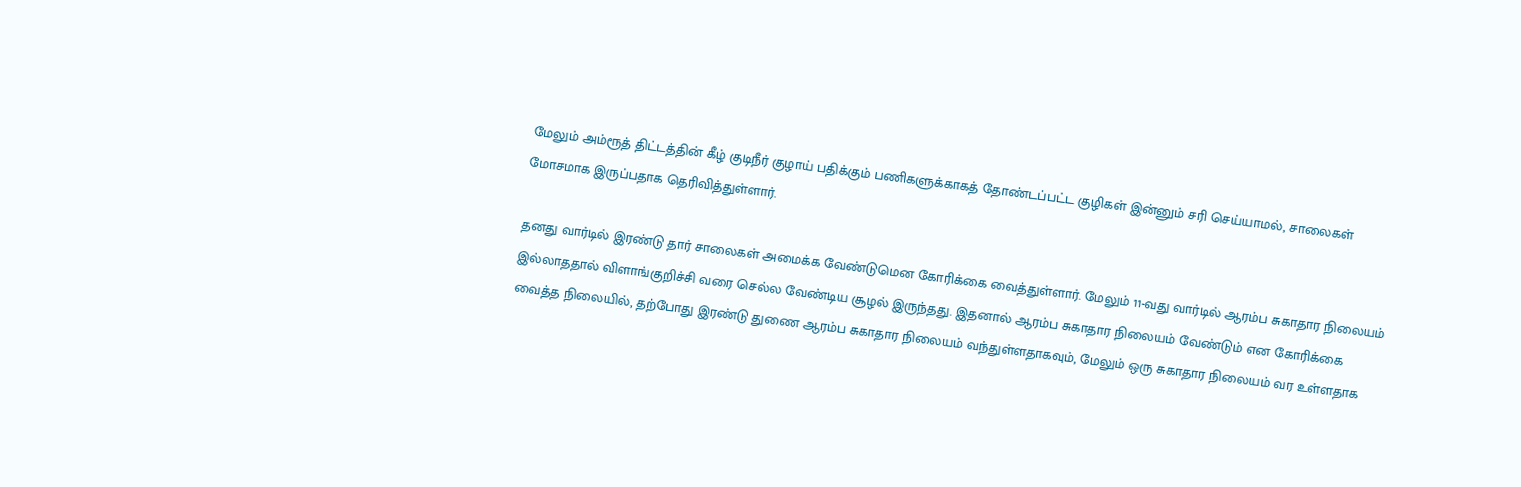மேலும் அம்ரூத் திட்டத்தின் கீழ் குடிநீர் குழாய் பதிக்கும் பணிகளுக்காகத் தோண்டப்பட்ட குழிகள் இன்னும் சரி செய்யாமல், சாலைகள் மோசமாக இருப்பதாக தெரிவித்துள்ளார்.

தனது வார்டில் இரண்டு தார் சாலைகள் அமைக்க வேண்டுமென கோரிக்கை வைத்துள்ளார். மேலும் 11-வது வார்டில் ஆரம்ப சுகாதார நிலையம் இல்லாததால் விளாங்குறிச்சி வரை செல்ல வேண்டிய சூழல் இருந்தது. இதனால் ஆரம்ப சுகாதார நிலையம் வேண்டும் என கோரிக்கை வைத்த நிலையில், தற்போது இரண்டு துணை ஆரம்ப சுகாதார நிலையம் வந்துள்ளதாகவும், மேலும் ஒரு சுகாதார நிலையம் வர உள்ளதாக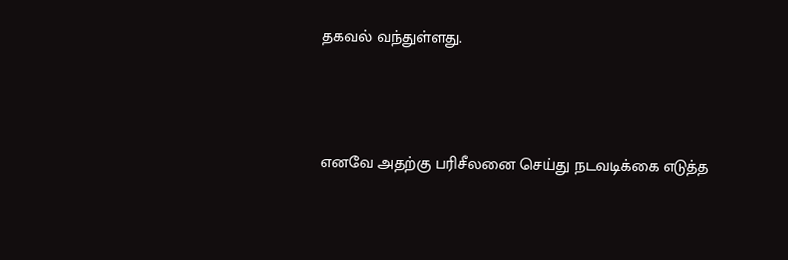தகவல் வந்துள்ளது.



எனவே அதற்கு பரிசீலனை செய்து நடவடிக்கை எடுத்த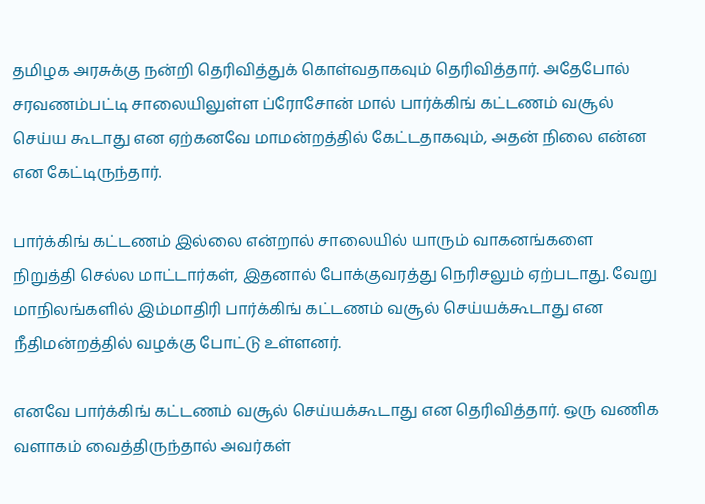தமிழக அரசுக்கு நன்றி தெரிவித்துக் கொள்வதாகவும் தெரிவித்தார். அதேபோல் சரவணம்பட்டி சாலையிலுள்ள ப்ரோசோன் மால் பார்க்கிங் கட்டணம் வசூல் செய்ய கூடாது என ஏற்கனவே மாமன்றத்தில் கேட்டதாகவும், அதன் நிலை என்ன என கேட்டிருந்தார்.

பார்க்கிங் கட்டணம் இல்லை என்றால் சாலையில் யாரும் வாகனங்களை நிறுத்தி செல்ல மாட்டார்கள், இதனால் போக்குவரத்து நெரிசலும் ஏற்படாது. வேறு மாநிலங்களில் இம்மாதிரி பார்க்கிங் கட்டணம் வசூல் செய்யக்கூடாது என நீதிமன்றத்தில் வழக்கு போட்டு உள்ளனர்.

எனவே பார்க்கிங் கட்டணம் வசூல் செய்யக்கூடாது என தெரிவித்தார். ஒரு வணிக வளாகம் வைத்திருந்தால் அவர்கள்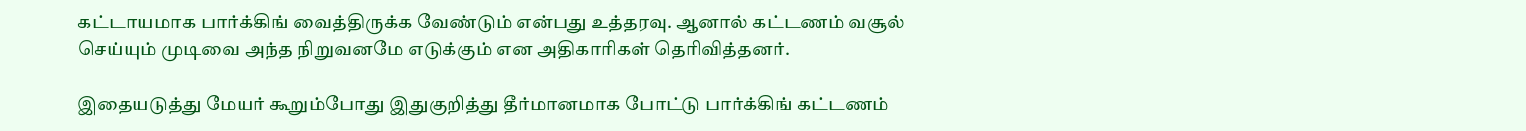கட்டாயமாக பார்க்கிங் வைத்திருக்க வேண்டும் என்பது உத்தரவு. ஆனால் கட்டணம் வசூல் செய்யும் முடிவை அந்த நிறுவனமே எடுக்கும் என அதிகாரிகள் தெரிவித்தனர்.

இதையடுத்து மேயர் கூறும்போது இதுகுறித்து தீர்மானமாக போட்டு பார்க்கிங் கட்டணம்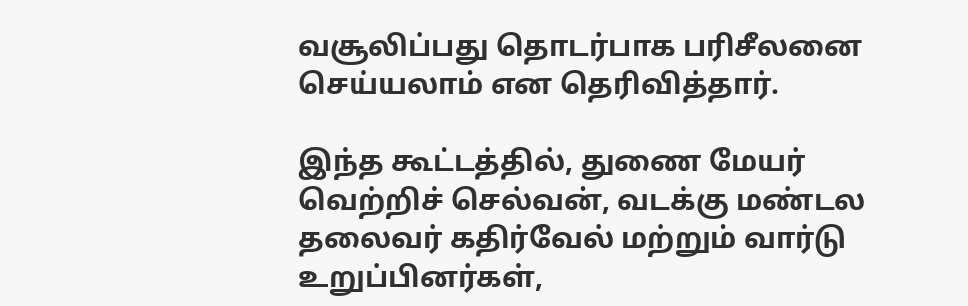வசூலிப்பது தொடர்பாக பரிசீலனை செய்யலாம் என தெரிவித்தார்.

இந்த கூட்டத்தில், துணை மேயர் வெற்றிச் செல்வன், வடக்கு மண்டல தலைவர் கதிர்வேல் மற்றும் வார்டு உறுப்பினர்கள்,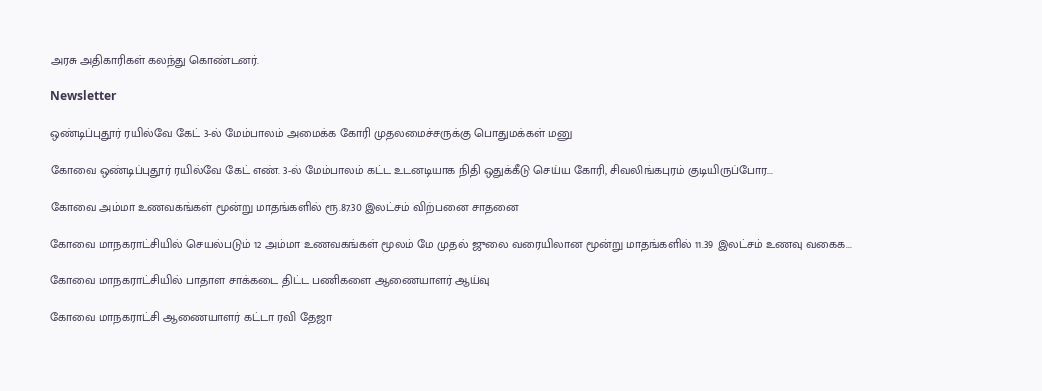அரசு அதிகாரிகள் கலந்து கொண்டனர்.

Newsletter

ஒண்டிப்புதூர் ரயில்வே கேட் 3-ல் மேம்பாலம் அமைக்க கோரி முதலமைச்சருக்கு பொதுமக்கள் மனு

கோவை ஒண்டிப்புதூர் ரயில்வே கேட் எண். 3-ல் மேம்பாலம் கட்ட உடனடியாக நிதி ஒதுக்கீடு செய்ய கோரி, சிவலிங்கபுரம் குடியிருப்போர...

கோவை அம்மா உணவகங்கள் மூன்று மாதங்களில் ரூ.87.30 இலட்சம் விற்பனை சாதனை

கோவை மாநகராட்சியில் செயல்படும் 12 அம்மா உணவகங்கள் மூலம் மே முதல் ஜுலை வரையிலான மூன்று மாதங்களில் 11.39 இலட்சம் உணவு வகைக...

கோவை மாநகராட்சியில் பாதாள சாக்கடை திட்ட பணிகளை ஆணையாளர் ஆய்வு

கோவை மாநகராட்சி ஆணையாளர் கட்டா ரவி தேஜா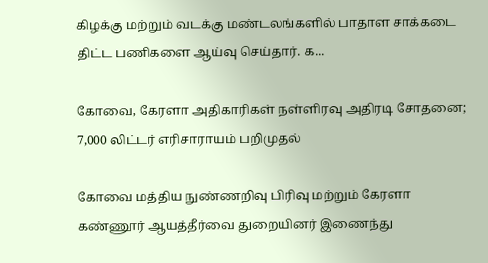கிழக்கு மற்றும் வடக்கு மண்டலங்களில் பாதாள சாக்கடை திட்ட பணிகளை ஆய்வு செய்தார். க...

கோவை, கேரளா அதிகாரிகள் நள்ளிரவு அதிரடி சோதனை; 7,000 லிட்டர் எரிசாராயம் பறிமுதல்

கோவை மத்திய நுண்ணறிவு பிரிவு மற்றும் கேரளா கண்ணூர் ஆயத்தீர்வை துறையினர் இணைந்து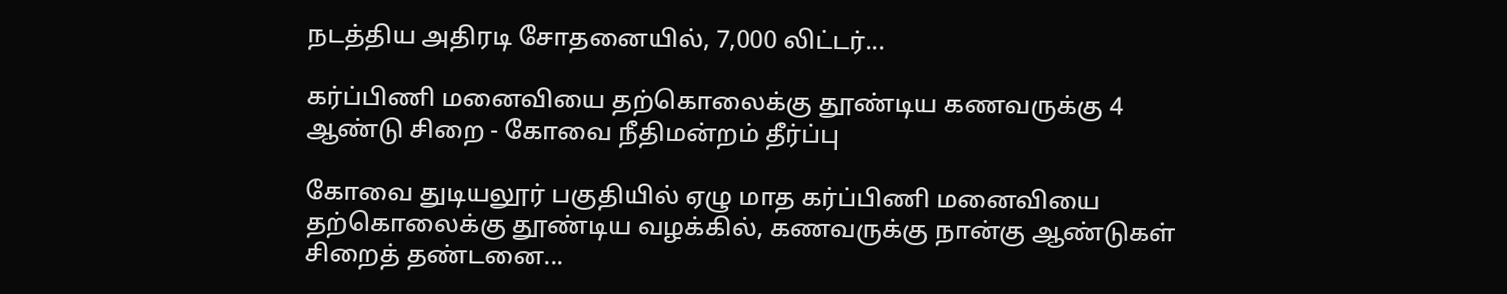நடத்திய அதிரடி சோதனையில், 7,000 லிட்டர்...

கர்ப்பிணி மனைவியை தற்கொலைக்கு தூண்டிய கணவருக்கு 4 ஆண்டு சிறை - கோவை நீதிமன்றம் தீர்ப்பு

கோவை துடியலூர் பகுதியில் ஏழு மாத கர்ப்பிணி மனைவியை தற்கொலைக்கு தூண்டிய வழக்கில், கணவருக்கு நான்கு ஆண்டுகள் சிறைத் தண்டனை...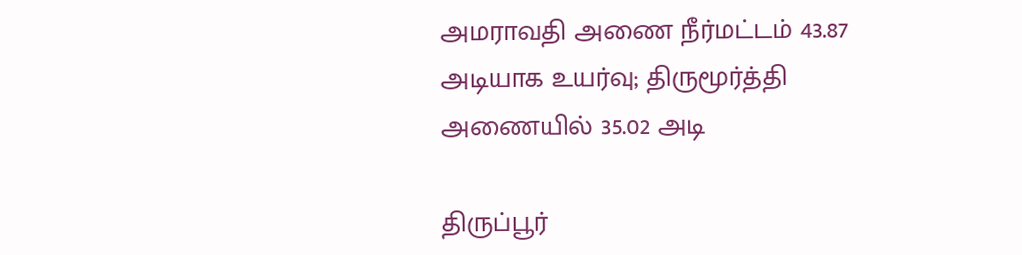அமராவதி அணை நீர்மட்டம் 43.87 அடியாக உயர்வு; திருமூர்த்தி அணையில் 35.02 அடி

திருப்பூர்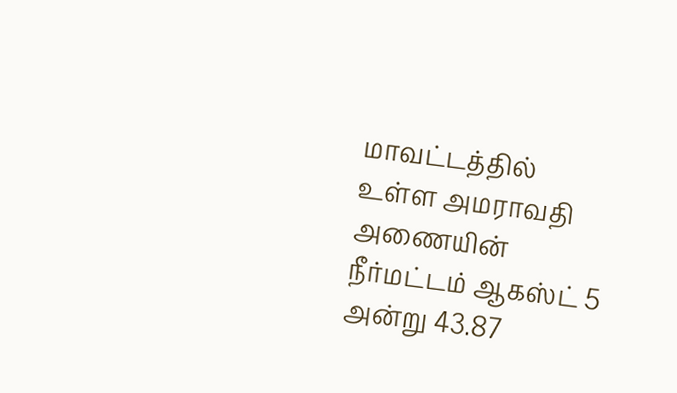மாவட்டத்தில் உள்ள அமராவதி அணையின் நீர்மட்டம் ஆகஸ்ட் 5 அன்று 43.87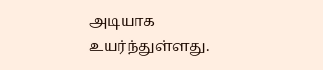அடியாக உயர்ந்துள்ளது.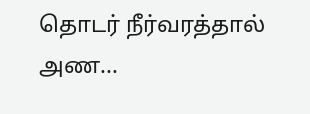தொடர் நீர்வரத்தால் அண...